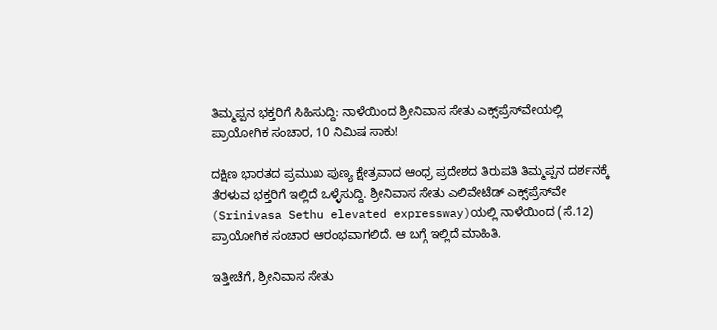ತಿಮ್ಮಪ್ಪನ ಭಕ್ತರಿಗೆ ಸಿಹಿಸುದ್ದಿ: ನಾಳೆಯಿಂದ ಶ್ರೀನಿವಾಸ ಸೇತು ಎಕ್ಸ್‌ಪ್ರೆಸ್‌ವೇಯಲ್ಲಿ ಪ್ರಾಯೋಗಿಕ ಸಂಚಾರ, 10 ನಿಮಿಷ ಸಾಕು!

ದಕ್ಷಿಣ ಭಾರತದ ಪ್ರಮುಖ ಪುಣ್ಯ ಕ್ಷೇತ್ರವಾದ ಆಂಧ್ರ ಪ್ರದೇಶದ ತಿರುಪತಿ ತಿಮ್ಮಪ್ಪನ ದರ್ಶನಕ್ಕೆ ತೆರಳುವ ಭಕ್ತರಿಗೆ ಇಲ್ಲಿದೆ ಒಳ್ಳೆಸುದ್ದಿ. ಶ್ರೀನಿವಾಸ ಸೇತು ಎಲಿವೇಟೆಡ್ ಎಕ್ಸ್‌ಪ್ರೆಸ್‌ವೇ (Srinivasa Sethu elevated expressway)ಯಲ್ಲಿ ನಾಳೆಯಿಂದ (ಸೆ.12) ಪ್ರಾಯೋಗಿಕ ಸಂಚಾರ ಆರಂಭವಾಗಲಿದೆ. ಆ ಬಗ್ಗೆ ಇಲ್ಲಿದೆ ಮಾಹಿತಿ.

ಇತ್ತೀಚೆಗೆ, ಶ್ರೀನಿವಾಸ ಸೇತು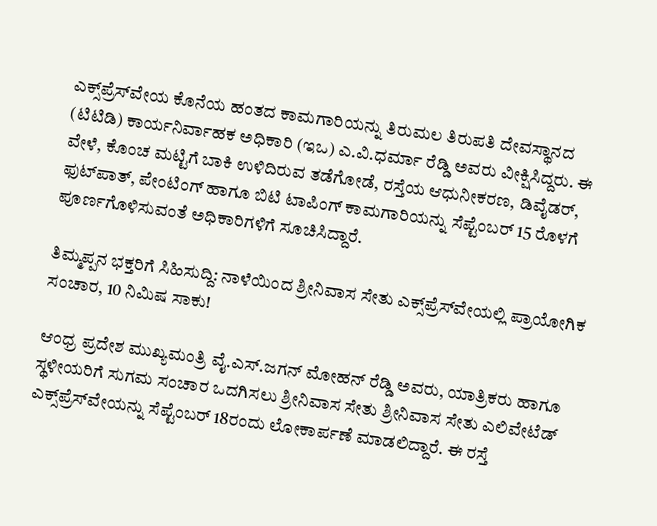ಎಕ್ಸ್‌ಪ್ರೆಸ್‌ವೇಯ ಕೊನೆಯ ಹಂತದ ಕಾಮಗಾರಿಯನ್ನು ತಿರುಮಲ ತಿರುಪತಿ ದೇವಸ್ಥಾನದ (ಟಿಟಿಡಿ) ಕಾರ್ಯನಿರ್ವಾಹಕ ಅಧಿಕಾರಿ (ಇಒ) ಎ.ವಿ.ಧರ್ಮಾ ರೆಡ್ಡಿ ಅವರು ವೀಕ್ಷಿಸಿದ್ದರು. ಈ ವೇಳೆ, ಕೊಂಚ ಮಟ್ಟಿಗೆ ಬಾಕಿ ಉಳಿದಿರುವ ತಡೆಗೋಡೆ, ರಸ್ತೆಯ ಆಧುನೀಕರಣ, ಡಿವೈಡರ್, ಫುಟ್‌ಪಾತ್‌, ಪೇಂಟಿಂಗ್ ಹಾಗೂ ಬಿಟಿ ಟಾಪಿಂಗ್‌ ಕಾಮಗಾರಿಯನ್ನು ಸೆಪ್ಟೆಂಬರ್ 15 ರೊಳಗೆ ಪೂರ್ಣಗೊಳಿಸುವಂತೆ ಅಧಿಕಾರಿಗಳಿಗೆ ಸೂಚಿಸಿದ್ದಾರೆ.

ತಿಮ್ಮಪ್ಪನ ಭಕ್ತರಿಗೆ ಸಿಹಿಸುದ್ದಿ: ನಾಳೆಯಿಂದ ಶ್ರೀನಿವಾಸ ಸೇತು ಎಕ್ಸ್‌ಪ್ರೆಸ್‌ವೇಯಲ್ಲಿ ಪ್ರಾಯೋಗಿಕ ಸಂಚಾರ, 10 ನಿಮಿಷ ಸಾಕು!

ಆಂಧ್ರ ಪ್ರದೇಶ ಮುಖ್ಯಮಂತ್ರಿ ವೈ.ಎಸ್.ಜಗನ್ ಮೋಹನ್ ರೆಡ್ಡಿ ಅವರು, ಯಾತ್ರಿಕರು ಹಾಗೂ ಸ್ಥಳೀಯರಿಗೆ ಸುಗಮ ಸಂಚಾರ ಒದಗಿಸಲು ಶ್ರೀನಿವಾಸ ಸೇತು ಶ್ರೀನಿವಾಸ ಸೇತು ಎಲಿವೇಟೆಡ್ ಎಕ್ಸ್‌ಪ್ರೆಸ್‌ವೇಯನ್ನು ಸೆಪ್ಟೆಂಬರ್ 18ರಂದು ಲೋಕಾರ್ಪಣೆ ಮಾಡಲಿದ್ದಾರೆ. ಈ ರಸ್ತೆ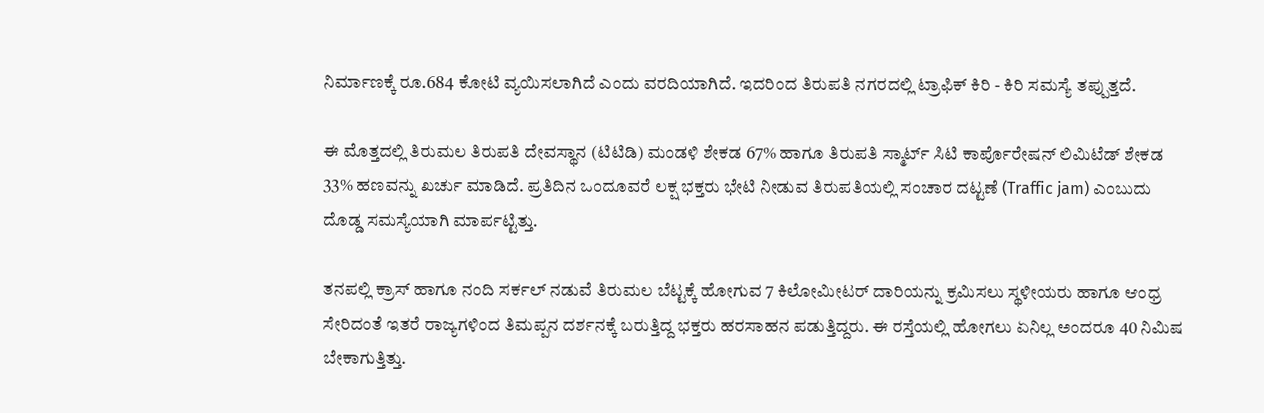ನಿರ್ಮಾಣಕ್ಕೆ ರೂ.684 ಕೋಟಿ ವ್ಯಯಿಸಲಾಗಿದೆ ಎಂದು ವರದಿಯಾಗಿದೆ. ಇದರಿಂದ ತಿರುಪತಿ ನಗರದಲ್ಲಿ ಟ್ರಾಫಿಕ್ ಕಿರಿ - ಕಿರಿ ಸಮಸ್ಯೆ ತಪ್ಪುತ್ತದೆ.

ಈ ಮೊತ್ತದಲ್ಲಿ ತಿರುಮಲ ತಿರುಪತಿ ದೇವಸ್ಥಾನ (ಟಿಟಿಡಿ) ಮಂಡಳಿ ಶೇಕಡ 67% ಹಾಗೂ ತಿರುಪತಿ ಸ್ಮಾರ್ಟ್ ಸಿಟಿ ಕಾರ್ಪೊರೇಷನ್ ಲಿಮಿಟೆಡ್ ಶೇಕಡ 33% ಹಣವನ್ನು ಖರ್ಚು ಮಾಡಿದೆ. ಪ್ರತಿದಿನ ಒಂದೂವರೆ ಲಕ್ಷ ಭಕ್ತರು ಭೇಟಿ ನೀಡುವ ತಿರುಪತಿಯಲ್ಲಿ ಸಂಚಾರ ದಟ್ಟಣೆ (Traffic jam) ಎಂಬುದು ದೊಡ್ಡ ಸಮಸ್ಯೆಯಾಗಿ ಮಾರ್ಪಟ್ಟಿತ್ತು.

ತನಪಲ್ಲಿ ಕ್ರಾಸ್ ಹಾಗೂ ನಂದಿ ಸರ್ಕಲ್ ನಡುವೆ ತಿರುಮಲ ಬೆಟ್ಟಕ್ಕೆ ಹೋಗುವ 7 ಕಿಲೋಮೀಟರ್ ದಾರಿಯನ್ನು ಕ್ರಮಿಸಲು ಸ್ಥಳೀಯರು ಹಾಗೂ ಆಂಧ್ರ ಸೇರಿದಂತೆ ಇತರೆ ರಾಜ್ಯಗಳಿಂದ ತಿಮಪ್ಪನ ದರ್ಶನಕ್ಕೆ ಬರುತ್ತಿದ್ದ ಭಕ್ತರು ಹರಸಾಹನ ಪಡುತ್ತಿದ್ದರು. ಈ ರಸ್ತೆಯಲ್ಲಿ ಹೋಗಲು ಏನಿಲ್ಲ ಅಂದರೂ 40 ನಿಮಿಷ ಬೇಕಾಗುತ್ತಿತ್ತು.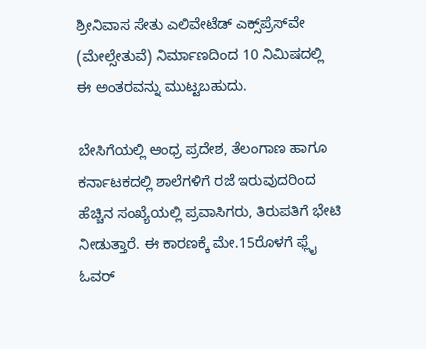ಶ್ರೀನಿವಾಸ ಸೇತು ಎಲಿವೇಟೆಡ್ ಎಕ್ಸ್‌ಪ್ರೆಸ್‌ವೇ (ಮೇಲ್ಸೇತುವೆ) ನಿರ್ಮಾಣದಿಂದ 10 ನಿಮಿಷದಲ್ಲಿ ಈ ಅಂತರವನ್ನು ಮುಟ್ಟಬಹುದು.

ಬೇಸಿಗೆಯಲ್ಲಿ ಆಂಧ್ರ ಪ್ರದೇಶ, ತೆಲಂಗಾಣ ಹಾಗೂ ಕರ್ನಾಟಕದಲ್ಲಿ ಶಾಲೆಗಳಿಗೆ ರಜೆ ಇರುವುದರಿಂದ ಹೆಚ್ಚಿನ ಸಂಖ್ಯೆಯಲ್ಲಿ ಪ್ರವಾಸಿಗರು, ತಿರುಪತಿಗೆ ಭೇಟಿ ನೀಡುತ್ತಾರೆ. ಈ ಕಾರಣಕ್ಕೆ ಮೇ.15ರೊಳಗೆ ಫ್ಲೈ ಓವರ್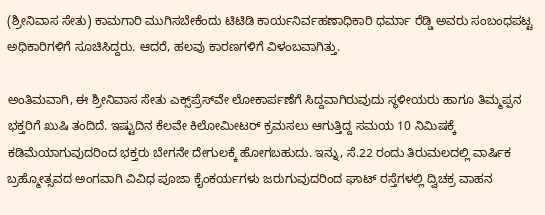(ಶ್ರೀನಿವಾಸ ಸೇತು) ಕಾಮಗಾರಿ ಮುಗಿಸಬೇಕೆಂದು ಟಿಟಿಡಿ ಕಾರ್ಯನಿರ್ವಹಣಾಧಿಕಾರಿ ಧರ್ಮಾ ರೆಡ್ಡಿ ಅವರು ಸಂಬಂಧಪಟ್ಟ ಅಧಿಕಾರಿಗಳಿಗೆ ಸೂಚಿಸಿದ್ದರು. ಆದರೆ, ಹಲವು ಕಾರಣಗಳಿಗೆ ವಿಳಂಬವಾಗಿತ್ತು.

ಅಂತಿಮವಾಗಿ, ಈ ಶ್ರೀನಿವಾಸ ಸೇತು ಎಕ್ಸ್‌ಪ್ರೆಸ್‌ವೇ ಲೋಕಾರ್ಪಣೆಗೆ ಸಿದ್ದವಾಗಿರುವುದು ಸ್ಥಳೀಯರು ಹಾಗೂ ತಿಮ್ಮಪ್ಪನ ಭಕ್ತರಿಗೆ ಖುಷಿ ತಂದಿದೆ. ಇಷ್ಟುದಿನ ಕೆಲವೇ ಕಿಲೋಮೀಟರ್ ಕ್ರಮಸಲು ಆಗುತ್ತಿದ್ದ ಸಮಯ 10 ನಿಮಿಷಕ್ಕೆ ಕಡಿಮೆಯಾಗುವುದರಿಂದ ಭಕ್ತರು ಬೇಗನೇ ದೇಗುಲಕ್ಕೆ ಹೋಗಬಹುದು. ಇನ್ನು, ಸೆ.22 ರಂದು ತಿರುಮಲದಲ್ಲಿ ವಾರ್ಷಿಕ ಬ್ರಹ್ಮೋತ್ಸವದ ಅಂಗವಾಗಿ ವಿವಿಧ ಪೂಜಾ ಕೈಂಕರ್ಯಗಳು ಜರುಗುವುದರಿಂದ ಘಾಟ್ ರಸ್ತೆಗಳಲ್ಲಿ ದ್ವಿಚಕ್ರ ವಾಹನ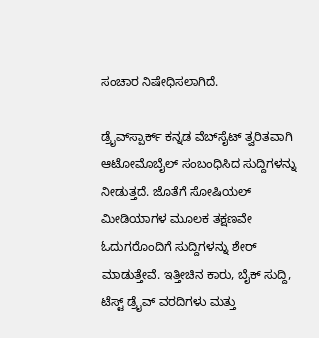ಸಂಚಾರ ನಿಷೇಧಿಸಲಾಗಿದೆ.

ಡ್ರೈವ್‌ಸ್ಪಾರ್ಕ್ ಕನ್ನಡ ವೆಬ್‌ಸೈಟ್ ತ್ವರಿತವಾಗಿ ಆಟೋಮೊಬೈಲ್ ಸಂಬಂಧಿಸಿದ ಸುದ್ದಿಗಳನ್ನು ನೀಡುತ್ತದೆ. ಜೊತೆಗೆ ಸೋಷಿಯಲ್ ಮೀಡಿಯಾಗಳ ಮೂಲಕ ತಕ್ಷಣವೇ ಓದುಗರೊಂದಿಗೆ ಸುದ್ದಿಗಳನ್ನು ಶೇರ್ ಮಾಡುತ್ತೇವೆ. ಇತ್ತೀಚಿನ ಕಾರು, ಬೈಕ್ ಸುದ್ದಿ, ಟೆಸ್ಟ್ ಡ್ರೈವ್ ವರದಿಗಳು ಮತ್ತು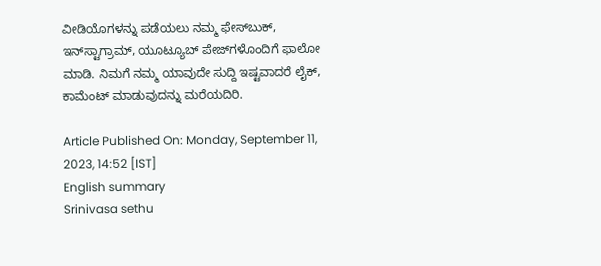ವೀಡಿಯೊಗಳನ್ನು ಪಡೆಯಲು ನಮ್ಮ ಫೇಸ್‌ಬುಕ್, ಇನ್‌ಸ್ಟಾಗ್ರಾಮ್, ಯೂಟ್ಯೂಬ್ ಪೇಜ್‌ಗಳೊಂದಿಗೆ ಫಾಲೋ ಮಾಡಿ. ನಿಮಗೆ ನಮ್ಮ ಯಾವುದೇ ಸುದ್ದಿ ಇಷ್ಟವಾದರೆ ಲೈಕ್, ಕಾಮೆಂಟ್ ಮಾಡುವುದನ್ನು ಮರೆಯದಿರಿ.

Article Published On: Monday, September 11, 2023, 14:52 [IST]
English summary
Srinivasa sethu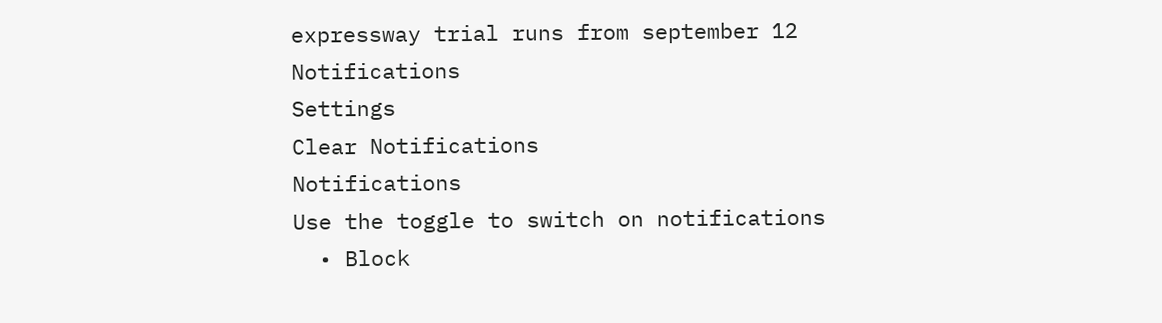expressway trial runs from september 12
Notifications
Settings
Clear Notifications
Notifications
Use the toggle to switch on notifications
  • Block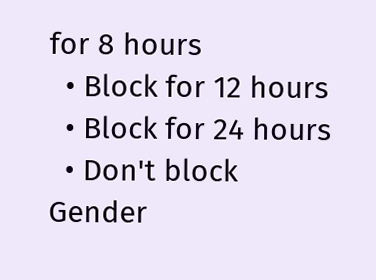for 8 hours
  • Block for 12 hours
  • Block for 24 hours
  • Don't block
Gender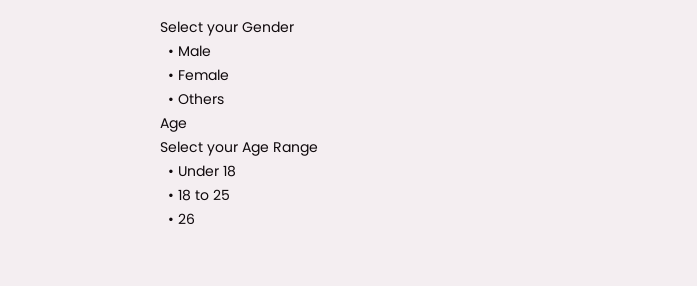Select your Gender
  • Male
  • Female
  • Others
Age
Select your Age Range
  • Under 18
  • 18 to 25
  • 26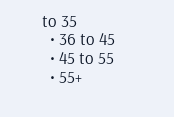to 35
  • 36 to 45
  • 45 to 55
  • 55+